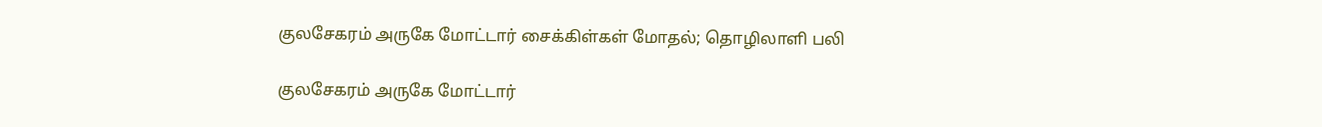குலசேகரம் அருகே மோட்டார் சைக்கிள்கள் மோதல்; தொழிலாளி பலி

குலசேகரம் அருகே மோட்டார்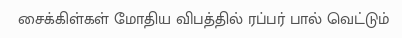சைக்கிள்கள் மோதிய விபத்தில் ரப்பர் பால் வெட்டும்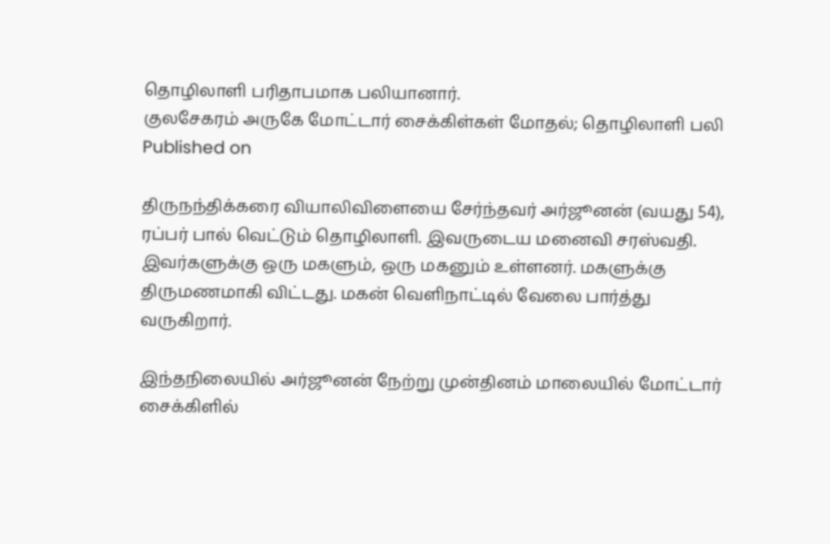தொழிலாளி பரிதாபமாக பலியானார்.
குலசேகரம் அருகே மோட்டார் சைக்கிள்கள் மோதல்; தொழிலாளி பலி
Published on

திருநந்திக்கரை வியாலிவிளையை சேர்ந்தவர் அர்ஜூனன் (வயது 54), ரப்பர் பால் வெட்டும் தொழிலாளி. இவருடைய மனைவி சரஸ்வதி. இவர்களுக்கு ஒரு மகளும், ஒரு மகனும் உள்ளனர். மகளுக்கு திருமணமாகி விட்டது. மகன் வெளிநாட்டில் வேலை பார்த்து வருகிறார்.

இந்தநிலையில் அர்ஜூனன் நேற்று முன்தினம் மாலையில் மோட்டார் சைக்கிளில்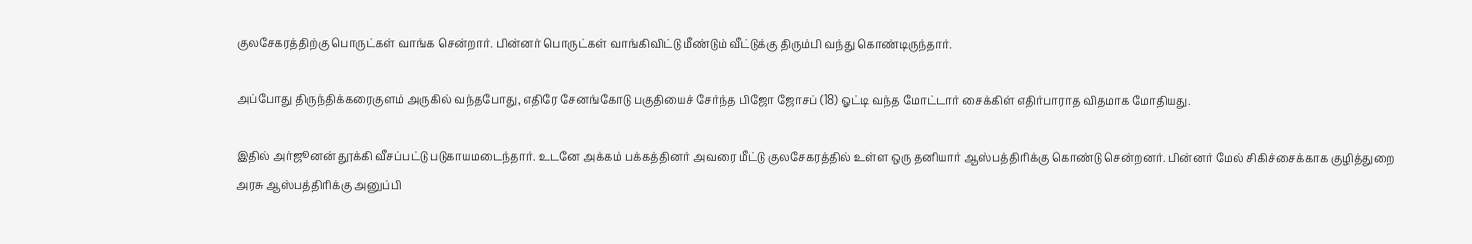குலசேகரத்திற்கு பொருட்கள் வாங்க சென்றார். பின்னர் பொருட்கள் வாங்கிவிட்டு மீண்டும் வீட்டுக்கு திரும்பி வந்து கொண்டிருந்தார்.

அப்போது திருந்திக்கரைகுளம் அருகில் வந்தபோது, எதிரே சேனங்கோடு பகுதியைச் சேர்ந்த பிஜோ ஜோசப் (18) ஓட்டி வந்த மோட்டார் சைக்கிள் எதிர்பாராத விதமாக மோதியது.

இதில் அர்ஜூனன் தூக்கி வீசப்பட்டு படுகாயமடைந்தார். உடனே அக்கம் பக்கத்தினர் அவரை மீட்டு குலசேகரத்தில் உள்ள ஒரு தனியார் ஆஸ்பத்திரிக்கு கொண்டு சென்றனர். பின்னர் மேல் சிகிச்சைக்காக குழித்துறை அரசு ஆஸ்பத்திரிக்கு அனுப்பி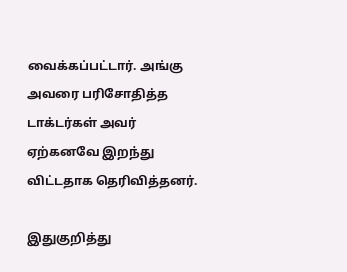வைக்கப்பட்டார். அங்கு அவரை பரிசோதித்த டாக்டர்கள் அவர் ஏற்கனவே இறந்து விட்டதாக தெரிவித்தனர்.

இதுகுறித்து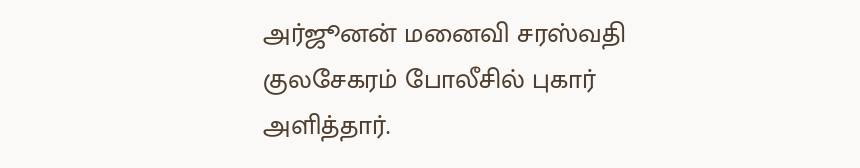அர்ஜூனன் மனைவி சரஸ்வதி குலசேகரம் போலீசில் புகார் அளித்தார்.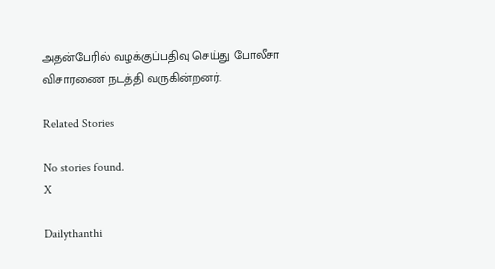அதன்பேரில் வழக்குப்பதிவு செய்து போலீசா விசாரணை நடத்தி வருகின்றனர்.

Related Stories

No stories found.
X

Dailythanthi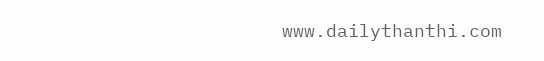www.dailythanthi.com